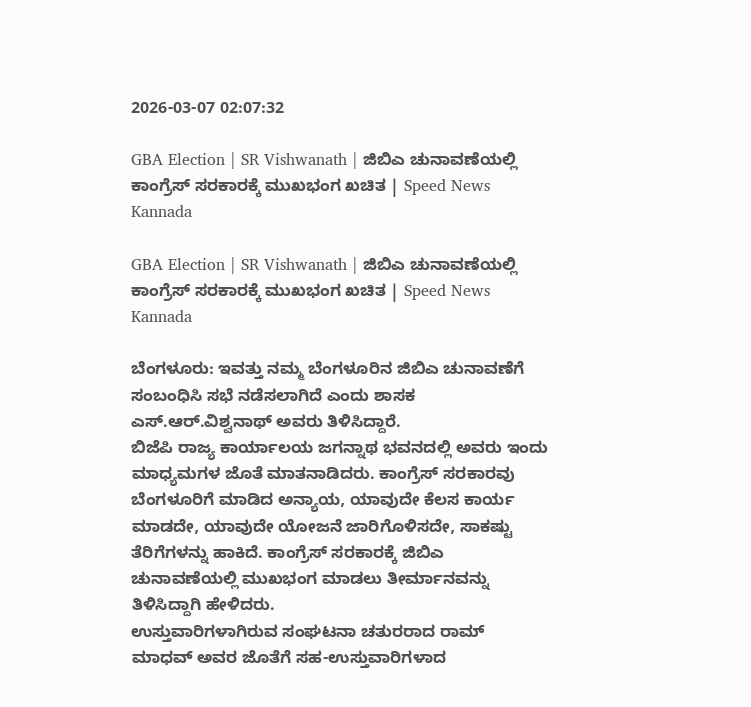2026-03-07 02:07:32

GBA Election | SR Vishwanath | ಜಿಬಿಎ ಚುನಾವಣೆಯಲ್ಲಿ ಕಾಂಗ್ರೆಸ್ ಸರಕಾರಕ್ಕೆ ಮುಖಭಂಗ ಖಚಿತ | Speed News Kannada

GBA Election | SR Vishwanath | ಜಿಬಿಎ ಚುನಾವಣೆಯಲ್ಲಿ ಕಾಂಗ್ರೆಸ್ ಸರಕಾರಕ್ಕೆ ಮುಖಭಂಗ ಖಚಿತ | Speed News Kannada

ಬೆಂಗಳೂರು: ಇವತ್ತು ನಮ್ಮ ಬೆಂಗಳೂರಿನ ಜಿಬಿಎ ಚುನಾವಣೆಗೆ ಸಂಬಂಧಿಸಿ ಸಭೆ ನಡೆಸಲಾಗಿದೆ ಎಂದು ಶಾಸಕ ಎಸ್.ಆರ್.ವಿಶ್ವನಾಥ್ ಅವರು ತಿಳಿಸಿದ್ದಾರೆ.
ಬಿಜೆಪಿ ರಾಜ್ಯ ಕಾರ್ಯಾಲಯ ಜಗನ್ನಾಥ ಭವನದಲ್ಲಿ ಅವರು ಇಂದು ಮಾಧ್ಯಮಗಳ ಜೊತೆ ಮಾತನಾಡಿದರು. ಕಾಂಗ್ರೆಸ್ ಸರಕಾರವು ಬೆಂಗಳೂರಿಗೆ ಮಾಡಿದ ಅನ್ಯಾಯ, ಯಾವುದೇ ಕೆಲಸ ಕಾರ್ಯ ಮಾಡದೇ, ಯಾವುದೇ ಯೋಜನೆ ಜಾರಿಗೊಳಿಸದೇ, ಸಾಕಷ್ಟು ತೆರಿಗೆಗಳನ್ನು ಹಾಕಿದೆ. ಕಾಂಗ್ರೆಸ್ ಸರಕಾರಕ್ಕೆ ಜಿಬಿಎ ಚುನಾವಣೆಯಲ್ಲಿ ಮುಖಭಂಗ ಮಾಡಲು ತೀರ್ಮಾನವನ್ನು ತಿಳಿಸಿದ್ದಾಗಿ ಹೇಳಿದರು.
ಉಸ್ತುವಾರಿಗಳಾಗಿರುವ ಸಂಘಟನಾ ಚತುರರಾದ ರಾಮ್ ಮಾಧವ್ ಅವರ ಜೊತೆಗೆ ಸಹ-ಉಸ್ತುವಾರಿಗಳಾದ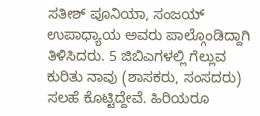ಸತೀಶ್ ಪೂನಿಯಾ, ಸಂಜಯ್ ಉಪಾಧ್ಯಾಯ ಅವರು ಪಾಲ್ಗೊಂಡಿದ್ದಾಗಿ ತಿಳಿಸಿದರು. 5 ಜಿಬಿಎಗಳಲ್ಲಿ ಗೆಲ್ಲುವ ಕುರಿತು ನಾವು (ಶಾಸಕರು, ಸಂಸದರು) ಸಲಹೆ ಕೊಟ್ಟಿದ್ದೇವೆ. ಹಿರಿಯರೂ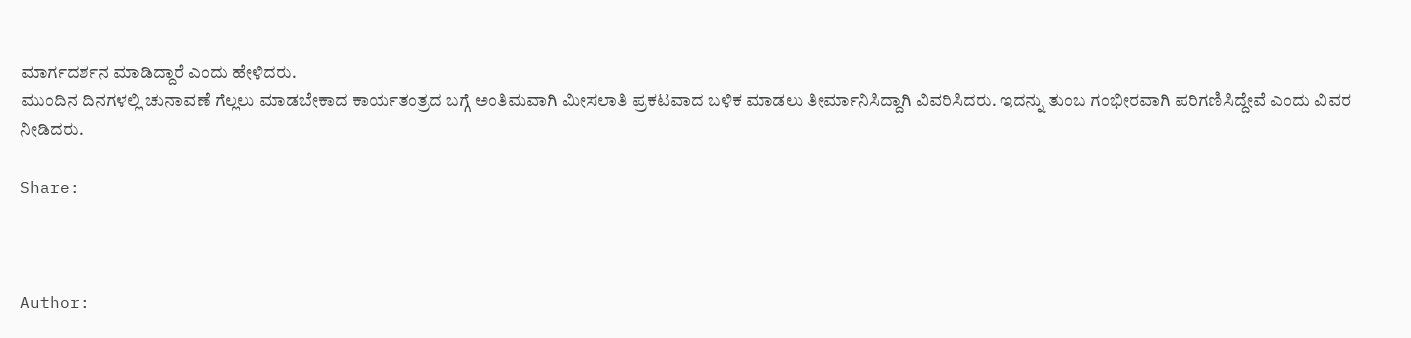ಮಾರ್ಗದರ್ಶನ ಮಾಡಿದ್ದಾರೆ ಎಂದು ಹೇಳಿದರು.
ಮುಂದಿನ ದಿನಗಳಲ್ಲಿ ಚುನಾವಣೆ ಗೆಲ್ಲಲು ಮಾಡಬೇಕಾದ ಕಾರ್ಯತಂತ್ರದ ಬಗ್ಗೆ ಅಂತಿಮವಾಗಿ ಮೀಸಲಾತಿ ಪ್ರಕಟವಾದ ಬಳಿಕ ಮಾಡಲು ತೀರ್ಮಾನಿಸಿದ್ದಾಗಿ ವಿವರಿಸಿದರು. ಇದನ್ನು ತುಂಬ ಗಂಭೀರವಾಗಿ ಪರಿಗಣಿಸಿದ್ದೇವೆ ಎಂದು ವಿವರ ನೀಡಿದರು.

Share:



Author: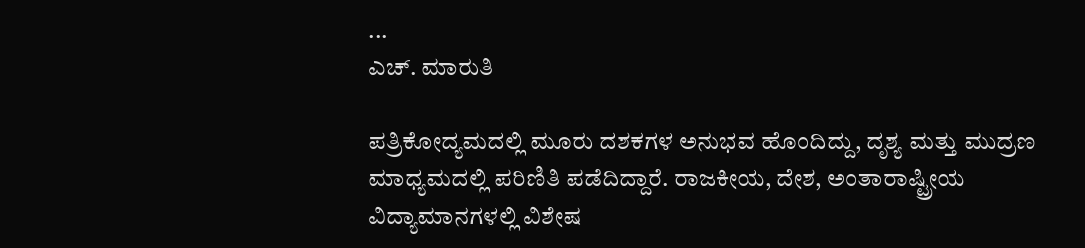...
ಎಚ್‌. ಮಾರುತಿ

ಪತ್ರಿಕೋದ್ಯಮದಲ್ಲಿ ಮೂರು ದಶಕಗಳ ಅನುಭವ ಹೊಂದಿದ್ದು, ದೃಶ್ಯ ಮತ್ತು ಮುದ್ರಣ ಮಾಧ್ಯಮದಲ್ಲಿ ಪರಿಣಿತಿ ಪಡೆದಿದ್ದಾರೆ. ರಾಜಕೀಯ, ದೇಶ, ಅಂತಾರಾಷ್ಟ್ರೀಯ ವಿದ್ಯಾಮಾನಗಳಲ್ಲಿ ವಿಶೇಷ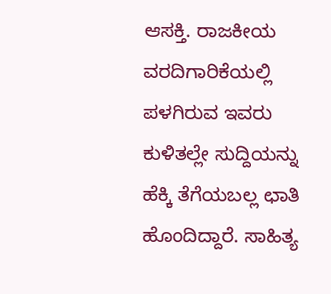ಆಸಕ್ತಿ. ರಾಜಕೀಯ ವರದಿಗಾರಿಕೆಯಲ್ಲಿ ಪಳಗಿರುವ ಇವರು ಕುಳಿತಲ್ಲೇ ಸುದ್ದಿಯನ್ನು ಹೆಕ್ಕಿ ತೆಗೆಯಬಲ್ಲ ಛಾತಿ ಹೊಂದಿದ್ದಾರೆ. ಸಾಹಿತ್ಯ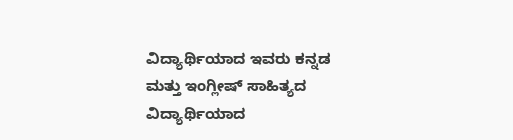ವಿದ್ಯಾರ್ಥಿಯಾದ ಇವರು ಕನ್ನಡ ಮತ್ತು ಇಂಗ್ಲೀಷ್‌ ಸಾಹಿತ್ಯದ ವಿದ್ಯಾರ್ಥಿಯಾದ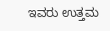ಇವರು ಉತ್ತಮ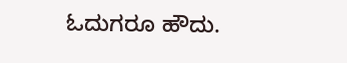ಓದುಗರೂ ಹೌದು.